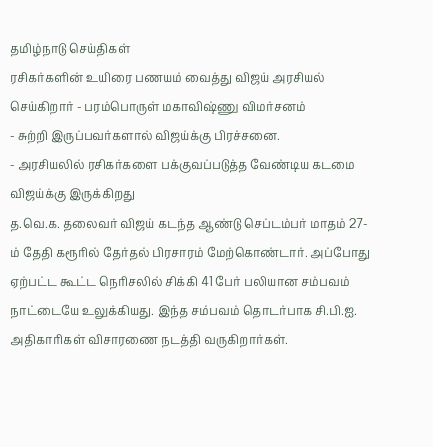தமிழ்நாடு செய்திகள்
ரசிகர்களின் உயிரை பணயம் வைத்து விஜய் அரசியல் செய்கிறார் - பரம்பொருள் மகாவிஷ்ணு விமர்சனம்
- சுற்றி இருப்பவர்களால் விஜய்க்கு பிரச்சனை.
- அரசியலில் ரசிகர்களை பக்குவப்படுத்த வேண்டிய கடமை விஜய்க்கு இருக்கிறது
த.வெ.க. தலைவர் விஜய் கடந்த ஆண்டு செப்டம்பர் மாதம் 27-ம் தேதி கரூரில் தேர்தல் பிரசாரம் மேற்கொண்டார். அப்போது ஏற்பட்ட கூட்ட நெரிசலில் சிக்கி 41 பேர் பலியான சம்பவம் நாட்டையே உலுக்கியது. இந்த சம்பவம் தொடர்பாக சி.பி.ஐ. அதிகாரிகள் விசாரணை நடத்தி வருகிறார்கள்.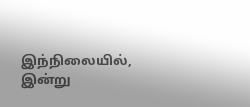இந்நிலையில், இன்று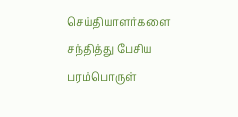செய்தியாளர்களை சந்தித்து பேசிய பரம்பொருள்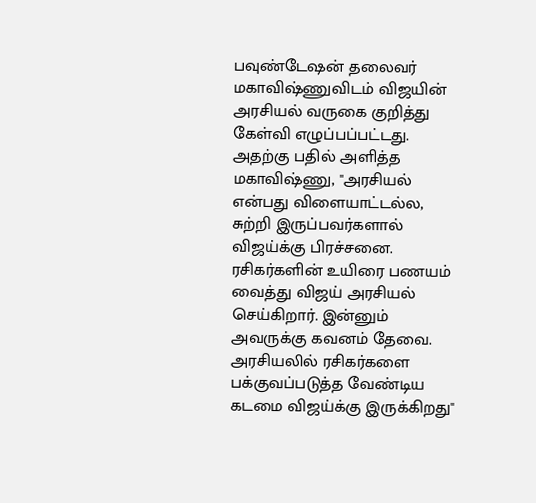பவுண்டேஷன் தலைவர் மகாவிஷ்ணுவிடம் விஜயின் அரசியல் வருகை குறித்து கேள்வி எழுப்பப்பட்டது.
அதற்கு பதில் அளித்த மகாவிஷ்ணு, "அரசியல் என்பது விளையாட்டல்ல, சுற்றி இருப்பவர்களால் விஜய்க்கு பிரச்சனை. ரசிகர்களின் உயிரை பணயம் வைத்து விஜய் அரசியல் செய்கிறார். இன்னும் அவருக்கு கவனம் தேவை. அரசியலில் ரசிகர்களை பக்குவப்படுத்த வேண்டிய கடமை விஜய்க்கு இருக்கிறது"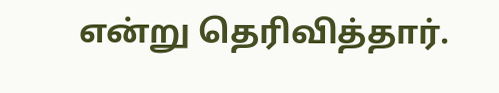என்று தெரிவித்தார்.